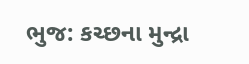ભુજ: કચ્છના મુન્દ્રા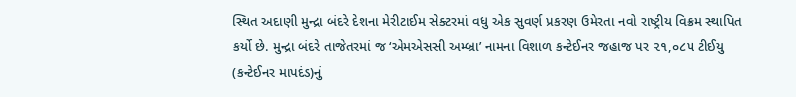સ્થિત અદાણી મુન્દ્રા બંદરે દેશના મેરીટાઈમ સેક્ટરમાં વધુ એક સુવર્ણ પ્રકરણ ઉમેરતા નવો રાષ્ટ્રીય વિક્રમ સ્થાપિત કર્યો છે. મુન્દ્રા બંદરે તાજેતરમાં જ ‘એમએસસી અમ્બ્રા’ નામના વિશાળ કન્ટેઈનર જહાજ પર ૨૧,૦૮૫ ટીઈયુ (કન્ટેઈનર માપદંડ)નું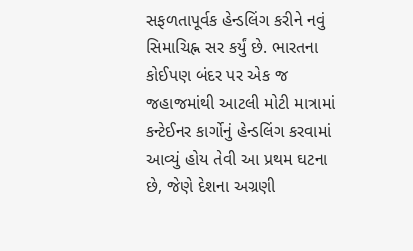સફળતાપૂર્વક હેન્ડલિંગ કરીને નવું સિમાચિહ્ન સર કર્યું છે. ભારતના કોઈપણ બંદર પર એક જ જહાજમાંથી આટલી મોટી માત્રામાં કન્ટેઈનર કાર્ગોનું હેન્ડલિંગ કરવામાં આવ્યું હોય તેવી આ પ્રથમ ઘટના છે, જેણે દેશના અગ્રણી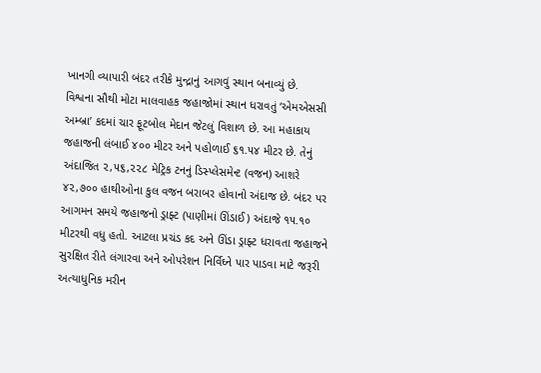ખાનગી વ્યાપારી બંદર તરીકે મુન્દ્રાનું આગવું સ્થાન બનાવ્યું છે.
વિશ્વના સૌથી મોટા માલવાહક જહાજોમાં સ્થાન ધરાવતું ‘એમએસસી અમ્બ્રા’ કદમાં ચાર ફૂટબોલ મેદાન જેટલું વિશાળ છે. આ મહાકાય જહાજની લંબાઈ ૪૦૦ મીટર અને પહોળાઈ ૬૧.૫૪ મીટર છે. તેનું અંદાજિત ૨,૫૬,૨૨૮ મેટ્રિક ટનનું ડિસ્પ્લેસમેન્ટ (વજન) આશરે ૪૨,૭૦૦ હાથીઓના કુલ વજન બરાબર હોવાનો અંદાજ છે. બંદર પર આગમન સમયે જહાજનો ડ્રાફ્ટ (પાણીમાં ઊંડાઈ) અંદાજે ૧૫.૧૦ મીટરથી વધુ હતો. આટલા પ્રચંડ કદ અને ઊંડા ડ્રાફ્ટ ધરાવતા જહાજને સુરક્ષિત રીતે લંગારવા અને ઓપરેશન નિર્વિઘ્ને પાર પાડવા માટે જરૂરી અત્યાધુનિક મરીન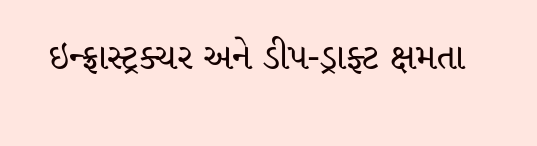ઇન્ફ્રાસ્ટ્રક્ચર અને ડીપ-ડ્રાફ્ટ ક્ષમતા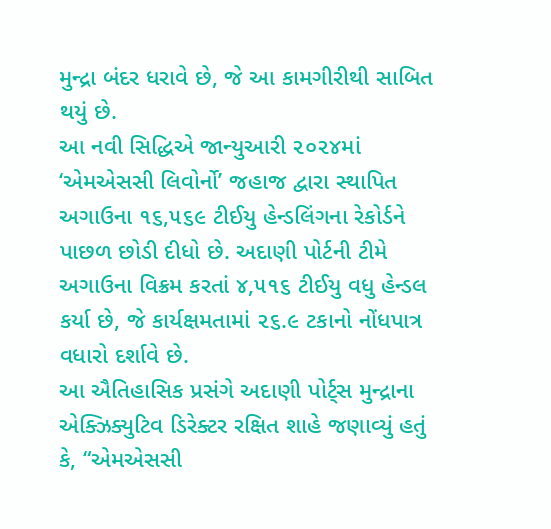મુન્દ્રા બંદર ધરાવે છે, જે આ કામગીરીથી સાબિત થયું છે.
આ નવી સિદ્ધિએ જાન્યુઆરી ૨૦૨૪માં ‘એમએસસી લિવોર્નો’ જહાજ દ્વારા સ્થાપિત અગાઉના ૧૬,૫૬૯ ટીઈયુ હેન્ડલિંગના રેકોર્ડને પાછળ છોડી દીધો છે. અદાણી પોર્ટની ટીમે અગાઉના વિક્રમ કરતાં ૪,૫૧૬ ટીઈયુ વધુ હેન્ડલ કર્યા છે, જે કાર્યક્ષમતામાં ૨૬.૯ ટકાનો નોંધપાત્ર વધારો દર્શાવે છે.
આ ઐતિહાસિક પ્રસંગે અદાણી પોર્ટ્સ મુન્દ્રાના એક્ઝિક્યુટિવ ડિરેક્ટર રક્ષિત શાહે જણાવ્યું હતું કે, “એમએસસી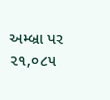અમ્બ્રા પર ૨૧,૦૮૫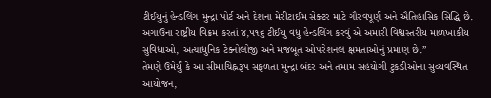ટીઈયુનું હેન્ડલિંગ મુન્દ્રા પોર્ટ અને દેશના મેરીટાઈમ સેક્ટર માટે ગૌરવપૂર્ણ અને ઐતિહાસિક સિદ્ધિ છે. અગાઉના રાષ્ટ્રીય વિક્રમ કરતાં ૪,૫૧૬ ટીઈયુ વધુ હેન્ડલિંગ કરવું એ અમારી વિશ્વસ્તરીય માળખાકીય સુવિધાઓ, અત્યાધુનિક ટેક્નોલોજી અને મજબૂત ઓપરેશનલ ક્ષમતાઓનું પ્રમાણ છે.”
તેમણે ઉમેર્યું કે આ સીમાચિહ્નરૂપ સફળતા મુન્દ્રા બંદર અને તમામ સહયોગી ટુકડીઓના સુવ્યવસ્થિત આયોજન,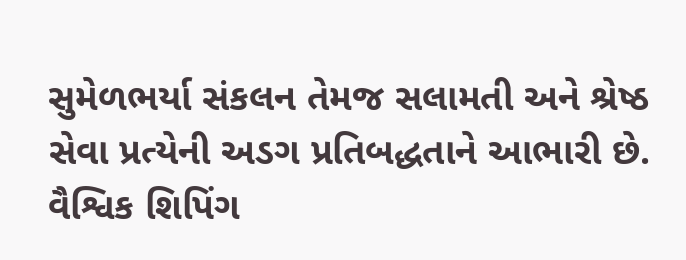સુમેળભર્યા સંકલન તેમજ સલામતી અને શ્રેષ્ઠ સેવા પ્રત્યેની અડગ પ્રતિબદ્ધતાને આભારી છે. વૈશ્વિક શિપિંગ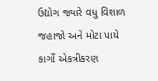ઉદ્યોગ જ્યારે વધુ વિશાળ જહાજો અને મોટા પાયે કાર્ગો એકત્રીકરણ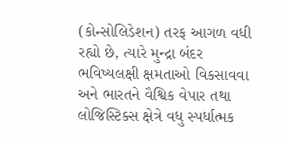(કોન્સોલિડેશન) તરફ આગળ વધી રહ્યો છે, ત્યારે મુન્દ્રા બંદર ભવિષ્યલક્ષી ક્ષમતાઓ વિકસાવવા અને ભારતને વૈશ્વિક વેપાર તથા લોજિસ્ટિક્સ ક્ષેત્રે વધુ સ્પર્ધાત્મક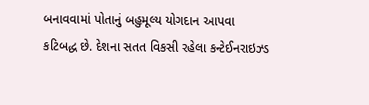બનાવવામાં પોતાનું બહુમૂલ્ય યોગદાન આપવા કટિબદ્ધ છે. દેશના સતત વિકસી રહેલા કન્ટેઈનરાઇઝ્ડ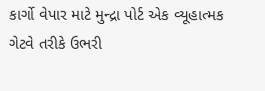કાર્ગો વેપાર માટે મુન્દ્રા પોર્ટ એક વ્યૂહાત્મક ગેટવે તરીકે ઉભરી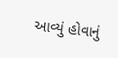આવ્યું હોવાનું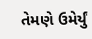તેમણે ઉમેર્યું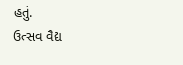હતું.
ઉત્સવ વૈદ્ય